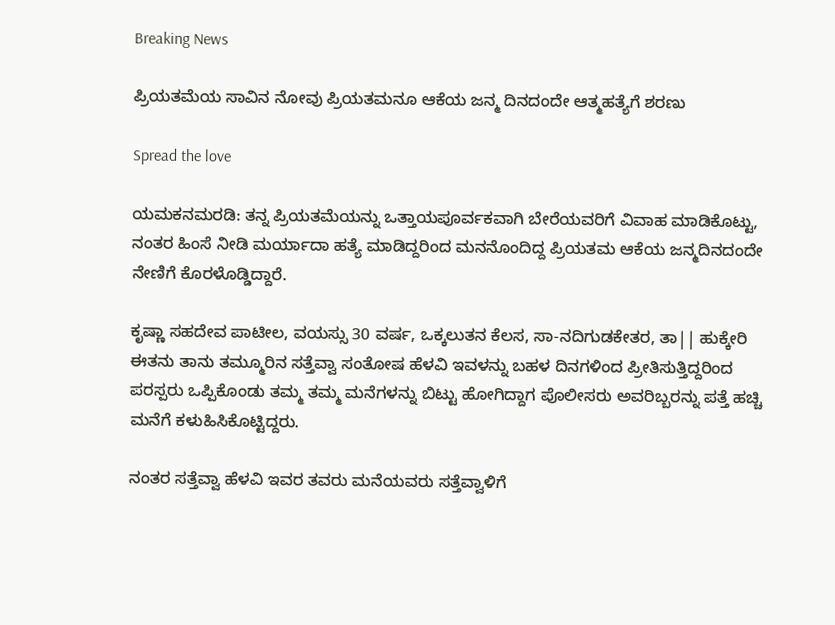Breaking News

ಪ್ರಿಯತಮೆಯ ಸಾವಿನ ನೋವು ಪ್ರಿಯತಮನೂ ಆಕೆಯ ಜನ್ಮ ದಿನದಂದೇ ಆತ್ಮಹತ್ಯೆಗೆ ಶರಣು

Spread the love

ಯಮಕನಮರಡಿ: ತನ್ನ ಪ್ರಿಯತಮೆಯನ್ನು ಒತ್ತಾಯಪೂರ್ವಕವಾಗಿ ಬೇರೆಯವರಿಗೆ ವಿವಾಹ ಮಾಡಿಕೊಟ್ಟು, ನಂತರ ಹಿಂಸೆ ನೀಡಿ ಮರ್ಯಾದಾ ಹತ್ಯೆ ಮಾಡಿದ್ದರಿಂದ ಮನನೊಂದಿದ್ದ ಪ್ರಿಯತಮ ಆಕೆಯ ಜನ್ಮದಿನದಂದೇ ನೇಣಿಗೆ ಕೊರಳೊಡ್ಡಿದ್ದಾರೆ.

ಕೃಷ್ಣಾ ಸಹದೇವ ಪಾಟೀಲ, ವಯಸ್ಸು 30 ವರ್ಷ, ಒಕ್ಕಲುತನ ಕೆಲಸ, ಸಾ-ನದಿಗುಡಕೇತರ, ತಾ|| ಹುಕ್ಕೇರಿ ಈತನು ತಾನು ತಮ್ಮೂರಿನ ಸತ್ತೆವ್ವಾ ಸಂತೋಷ ಹೆಳವಿ ಇವಳನ್ನು ಬಹಳ ದಿನಗಳಿಂದ ಪ್ರೀತಿಸುತ್ತಿದ್ದರಿಂದ ಪರಸ್ಪರು ಒಪ್ಪಿಕೊಂಡು ತಮ್ಮ ತಮ್ಮ ಮನೆಗಳನ್ನು ಬಿಟ್ಟು ಹೋಗಿದ್ದಾಗ ಪೊಲೀಸರು ಅವರಿಬ್ಬರನ್ನು ಪತ್ತೆ ಹಚ್ಚಿ ಮನೆಗೆ ಕಳುಹಿಸಿಕೊಟ್ಟಿದ್ದರು.

ನಂತರ ಸತ್ತೆವ್ವಾ ಹೆಳವಿ ಇವರ ತವರು ಮನೆಯವರು ಸತ್ತೆವ್ವಾಳಿಗೆ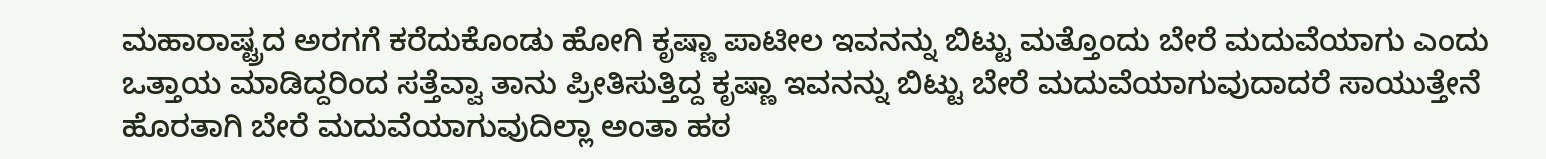ಮಹಾರಾಷ್ಟ್ರದ ಅರಗಗೆ ಕರೆದುಕೊಂಡು ಹೋಗಿ ಕೃಷ್ಣಾ ಪಾಟೀಲ ಇವನನ್ನು ಬಿಟ್ಟು ಮತ್ತೊಂದು ಬೇರೆ ಮದುವೆಯಾಗು ಎಂದು ಒತ್ತಾಯ ಮಾಡಿದ್ದರಿಂದ ಸತ್ತೆವ್ವಾ ತಾನು ಪ್ರೀತಿಸುತ್ತಿದ್ದ ಕೃಷ್ಣಾ ಇವನನ್ನು ಬಿಟ್ಟು ಬೇರೆ ಮದುವೆಯಾಗುವುದಾದರೆ ಸಾಯುತ್ತೇನೆ ಹೊರತಾಗಿ ಬೇರೆ ಮದುವೆಯಾಗುವುದಿಲ್ಲಾ ಅಂತಾ ಹಠ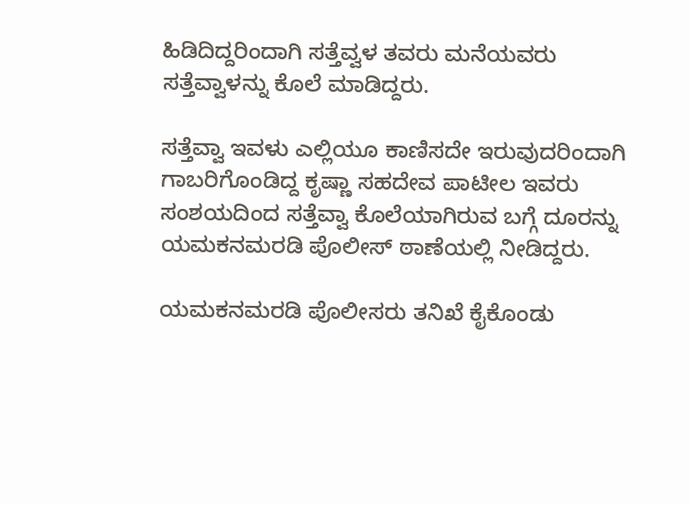ಹಿಡಿದಿದ್ದರಿಂದಾಗಿ ಸತ್ತೆವ್ವಳ ತವರು ಮನೆಯವರು ಸತ್ತೆವ್ವಾಳನ್ನು ಕೊಲೆ ಮಾಡಿದ್ದರು.

ಸತ್ತೆವ್ವಾ ಇವಳು ಎಲ್ಲಿಯೂ ಕಾಣಿಸದೇ ಇರುವುದರಿಂದಾಗಿ ಗಾಬರಿಗೊಂಡಿದ್ದ ಕೃಷ್ಣಾ ಸಹದೇವ ಪಾಟೀಲ ಇವರು ಸಂಶಯದಿಂದ ಸತ್ತೆವ್ವಾ ಕೊಲೆಯಾಗಿರುವ ಬಗ್ಗೆ ದೂರನ್ನು ಯಮಕನಮರಡಿ ಪೊಲೀಸ್ ಠಾಣೆಯಲ್ಲಿ ನೀಡಿದ್ದರು.

ಯಮಕನಮರಡಿ ಪೊಲೀಸರು ತನಿಖೆ ಕೈಕೊಂಡು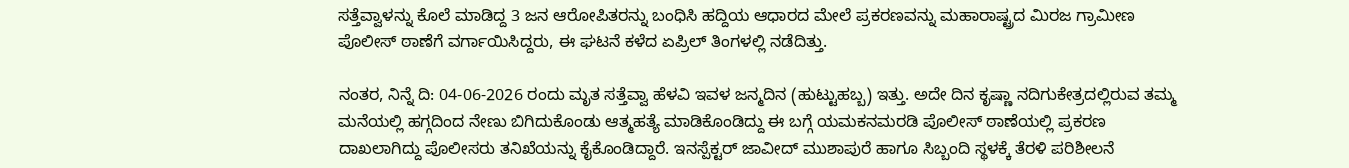ಸತ್ತೆವ್ವಾಳನ್ನು ಕೊಲೆ ಮಾಡಿದ್ದ 3 ಜನ ಆರೋಪಿತರನ್ನು ಬಂಧಿಸಿ ಹದ್ದಿಯ ಆಧಾರದ ಮೇಲೆ ಪ್ರಕರಣವನ್ನು ಮಹಾರಾಷ್ಟ್ರದ ಮಿರಜ ಗ್ರಾಮೀಣ ಪೊಲೀಸ್ ಠಾಣೆಗೆ ವರ್ಗಾಯಿಸಿದ್ದರು, ಈ ಘಟನೆ ಕಳೆದ ಏಪ್ರಿಲ್ ತಿಂಗಳಲ್ಲಿ ನಡೆದಿತ್ತು.

ನಂತರ, ನಿನ್ನೆ ದಿ: 04-06-2026 ರಂದು ಮೃತ ಸತ್ತೆವ್ವಾ ಹೆಳವಿ ಇವಳ ಜನ್ಮದಿನ (ಹುಟ್ಟುಹಬ್ಬ) ಇತ್ತು. ಅದೇ ದಿನ ಕೃಷ್ಣಾ ನದಿಗುಕೇತ್ರದಲ್ಲಿರುವ ತಮ್ಮ ಮನೆಯಲ್ಲಿ ಹಗ್ಗದಿಂದ ನೇಣು ಬಿಗಿದುಕೊಂಡು ಆತ್ಮಹತ್ಯೆ ಮಾಡಿಕೊಂಡಿದ್ದು ಈ ಬಗ್ಗೆ ಯಮಕನಮರಡಿ ಪೊಲೀಸ್ ಠಾಣೆಯಲ್ಲಿ ಪ್ರಕರಣ ದಾಖಲಾಗಿದ್ದು ಪೊಲೀಸರು ತನಿಖೆಯನ್ನು ಕೈಕೊಂಡಿದ್ದಾರೆ. ಇನಸ್ಪೆಕ್ಟರ್ ಜಾವೀದ್ ಮುಶಾಪುರೆ ಹಾಗೂ ಸಿಬ್ಬಂದಿ ಸ್ಥಳಕ್ಕೆ ತೆರಳಿ ಪರಿಶೀಲನೆ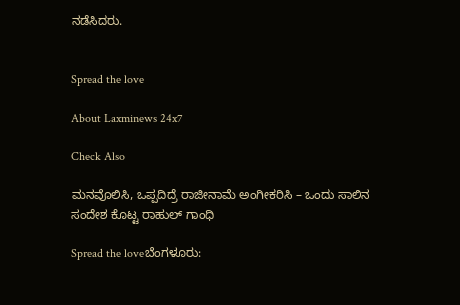ನಡೆಸಿದರು.


Spread the love

About Laxminews 24x7

Check Also

ಮನವೊಲಿಸಿ, ಒಪ್ಪದಿದ್ರೆ ರಾಜೀನಾಮೆ ಅಂಗೀಕರಿಸಿ – ಒಂದು ಸಾಲಿನ ಸಂದೇಶ ಕೊಟ್ಟ ರಾಹುಲ್‌ ಗಾಂಧಿ

Spread the loveಬೆಂಗಳೂರು: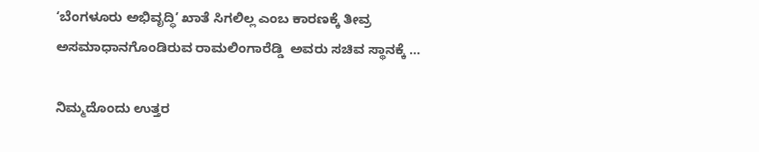ʻಬೆಂಗಳೂರು ಅಭಿವೃದ್ಧಿʼ ಖಾತೆ ಸಿಗಲಿಲ್ಲ ಎಂಬ ಕಾರಣಕ್ಕೆ ತೀವ್ರ ಅಸಮಾಧಾನಗೊಂಡಿರುವ ರಾಮಲಿಂಗಾರೆಡ್ಡಿ  ಅವರು ಸಚಿವ ಸ್ಥಾನಕ್ಕೆ …

ನಿಮ್ಮದೊಂದು ಉತ್ತರ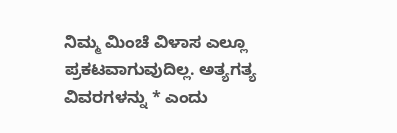ನಿಮ್ಮ ಮಿಂಚೆ ವಿಳಾಸ ಎಲ್ಲೂ ಪ್ರಕಟವಾಗುವುದಿಲ್ಲ. ಅತ್ಯಗತ್ಯ ವಿವರಗಳನ್ನು * ಎಂದು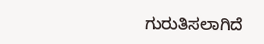ಗುರುತಿಸಲಾಗಿದೆ